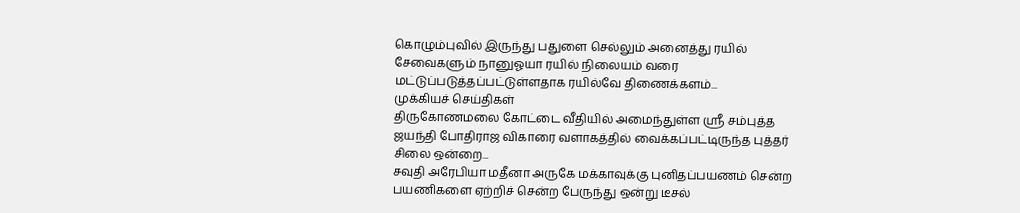கொழும்புவில் இருந்து பதுளை செல்லும் அனைத்து ரயில் சேவைகளும் நானுஓயா ரயில் நிலையம் வரை மட்டுப்படுத்தப்பட்டுள்ளதாக ரயில்வே திணைக்களம்...
முக்கியச் செய்திகள்
திருகோணமலை கோட்டை வீதியில் அமைந்துள்ள ஸ்ரீ சம்புத்த ஜயந்தி போதிராஜ விகாரை வளாகத்தில் வைக்கப்பட்டிருந்த புத்தர் சிலை ஒன்றை...
சவுதி அரேபியா மதீனா அருகே மக்காவுக்கு புனிதப்பயணம் சென்ற பயணிகளை ஏற்றிச் சென்ற பேருந்து ஒன்று டீசல்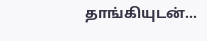தாங்கியுடன்...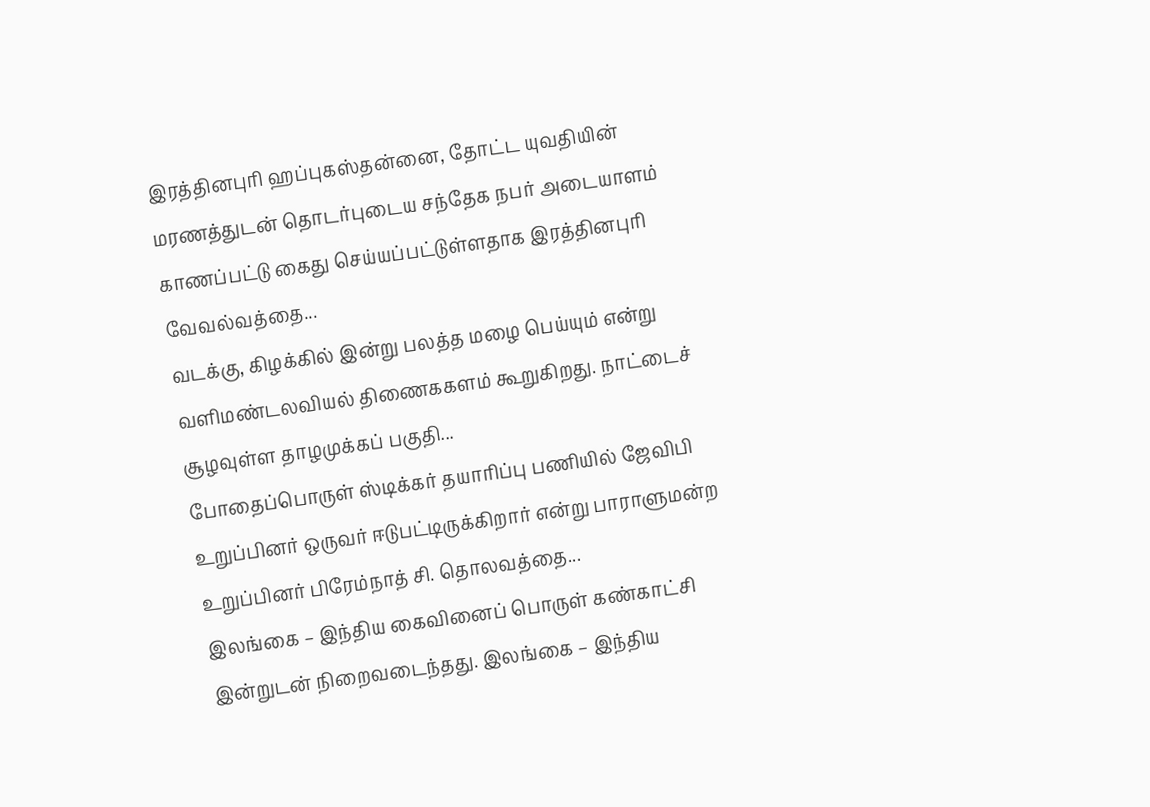இரத்தினபுரி ஹப்புகஸ்தன்னை, தோட்ட யுவதியின் மரணத்துடன் தொடர்புடைய சந்தேக நபர் அடையாளம் காணப்பட்டு கைது செய்யப்பட்டுள்ளதாக இரத்தினபுரி வேவல்வத்தை...
வடக்கு, கிழக்கில் இன்று பலத்த மழை பெய்யும் என்று வளிமண்டலவியல் திணைககளம் கூறுகிறது. நாட்டைச் சூழவுள்ள தாழமுக்கப் பகுதி...
போதைப்பொருள் ஸ்டிக்கர் தயாரிப்பு பணியில் ஜேவிபி உறுப்பினர் ஒருவர் ஈடுபட்டிருக்கிறார் என்று பாராளுமன்ற உறுப்பினர் பிரேம்நாத் சி. தொலவத்தை...
இலங்கை – இந்திய கைவினைப் பொருள் கண்காட்சி இன்றுடன் நிறைவடைந்தது. இலங்கை – இந்திய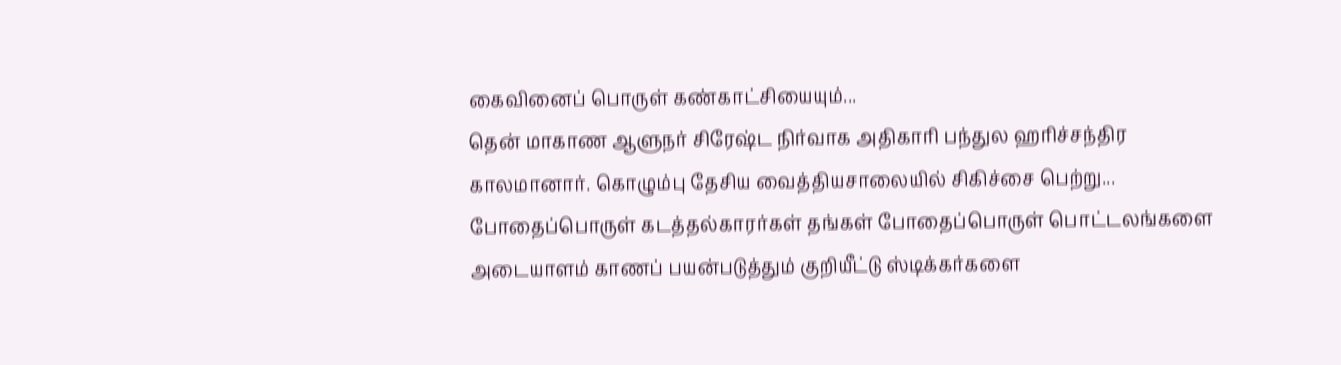கைவினைப் பொருள் கண்காட்சியையும்...
தென் மாகாண ஆளுநர் சிரேஷ்ட நிர்வாக அதிகாரி பந்துல ஹரிச்சந்திர காலமானார். கொழும்பு தேசிய வைத்தியசாலையில் சிகிச்சை பெற்று...
போதைப்பொருள் கடத்தல்காரர்கள் தங்கள் போதைப்பொருள் பொட்டலங்களை அடையாளம் காணப் பயன்படுத்தும் குறியீட்டு ஸ்டிக்கர்களை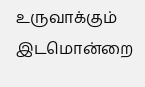உருவாக்கும் இடமொன்றை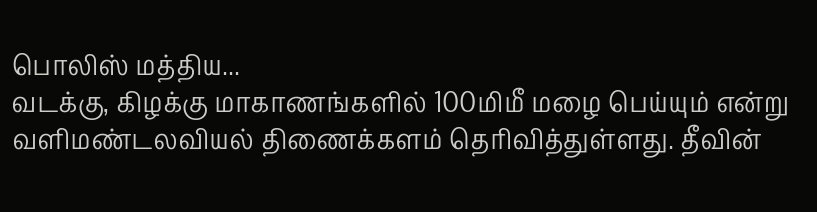பொலிஸ் மத்திய...
வடக்கு, கிழக்கு மாகாணங்களில் 100மிமீ மழை பெய்யும் என்று வளிமண்டலவியல் திணைக்களம் தெரிவித்துள்ளது. தீவின்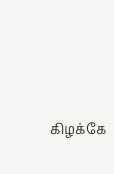கிழக்கே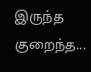இருந்த குறைந்த...